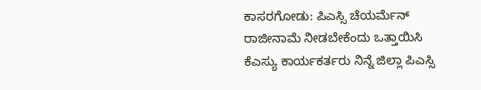ಕಾಸರಗೋಡು: ಪಿಎಸ್ಸಿ ಚೆಯರ್ಮೆನ್ ರಾಜೀನಾಮೆ ನೀಡಬೇಕೆಂದು ಒತ್ತಾಯಿಸಿ ಕೆಎಸ್ಯು ಕಾರ್ಯಕರ್ತರು ನಿನ್ನೆ ಜಿಲ್ಲಾ ಪಿಎಸ್ಸಿ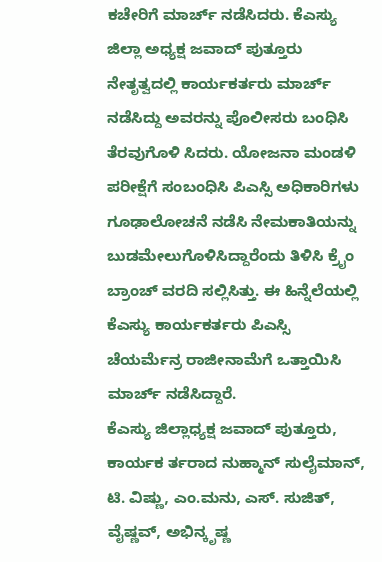ಕಚೇರಿಗೆ ಮಾರ್ಚ್ ನಡೆಸಿದರು. ಕೆಎಸ್ಯು ಜಿಲ್ಲಾ ಅಧ್ಯಕ್ಷ ಜವಾದ್ ಪುತ್ತೂರು ನೇತೃತ್ವದಲ್ಲಿ ಕಾರ್ಯಕರ್ತರು ಮಾರ್ಚ್ ನಡೆಸಿದ್ದು ಅವರನ್ನು ಪೊಲೀಸರು ಬಂಧಿಸಿ ತೆರವುಗೊಳಿ ಸಿದರು. ಯೋಜನಾ ಮಂಡಳಿ ಪರೀಕ್ಷೆಗೆ ಸಂಬಂಧಿಸಿ ಪಿಎಸ್ಸಿ ಅಧಿಕಾರಿಗಳು ಗೂಢಾಲೋಚನೆ ನಡೆಸಿ ನೇಮಕಾತಿಯನ್ನು ಬುಡಮೇಲುಗೊಳಿಸಿದ್ದಾರೆಂದು ತಿಳಿಸಿ ಕ್ರೈಂ ಬ್ರಾಂಚ್ ವರದಿ ಸಲ್ಲಿಸಿತ್ತು. ಈ ಹಿನ್ನೆಲೆಯಲ್ಲಿ ಕೆಎಸ್ಯು ಕಾರ್ಯಕರ್ತರು ಪಿಎಸ್ಸಿ ಚೆಯರ್ಮೆನ್ರ ರಾಜೀನಾಮೆಗೆ ಒತ್ತಾಯಿಸಿ ಮಾರ್ಚ್ ನಡೆಸಿದ್ದಾರೆ.
ಕೆಎಸ್ಯು ಜಿಲ್ಲಾಧ್ಯಕ್ಷ ಜವಾದ್ ಪುತ್ತೂರು, ಕಾರ್ಯಕ ರ್ತರಾದ ನುಹ್ಮಾನ್ ಸುಲೈಮಾನ್, ಟಿ. ವಿಷ್ಣು, ಎಂ.ಮನು, ಎಸ್. ಸುಜಿತ್, ವೈಷ್ಣವ್, ಅಭಿನ್ಕೃಷ್ಣ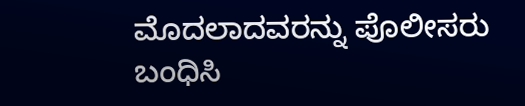ಮೊದಲಾದವರನ್ನು ಪೊಲೀಸರು ಬಂಧಿಸಿ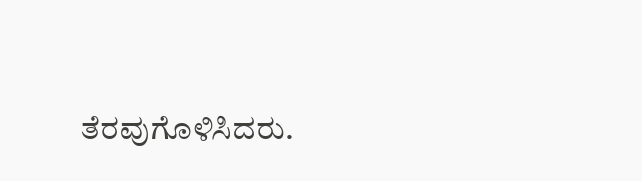ತೆರವುಗೊಳಿಸಿದರು.